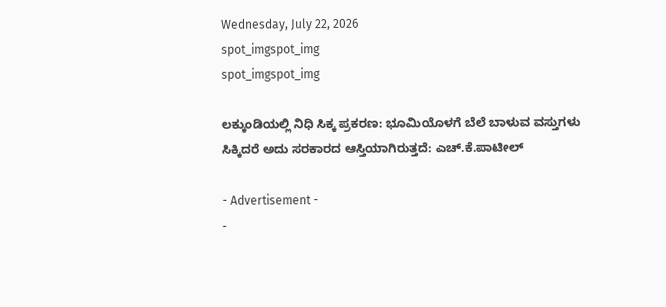Wednesday, July 22, 2026
spot_imgspot_img
spot_imgspot_img

ಲಕ್ಕುಂಡಿಯಲ್ಲಿ ನಿಧಿ ಸಿಕ್ಕ ಪ್ರಕರಣ: ಭೂಮಿಯೊಳಗೆ ಬೆಲೆ ಬಾಳುವ ವಸ್ತುಗಳು ಸಿಕ್ಕಿದರೆ ಅದು ಸರಕಾರದ ಆಸ್ತಿಯಾಗಿರುತ್ತದೆ: ಎಚ್.ಕೆ.ಪಾಟೀಲ್‌

- Advertisement -
-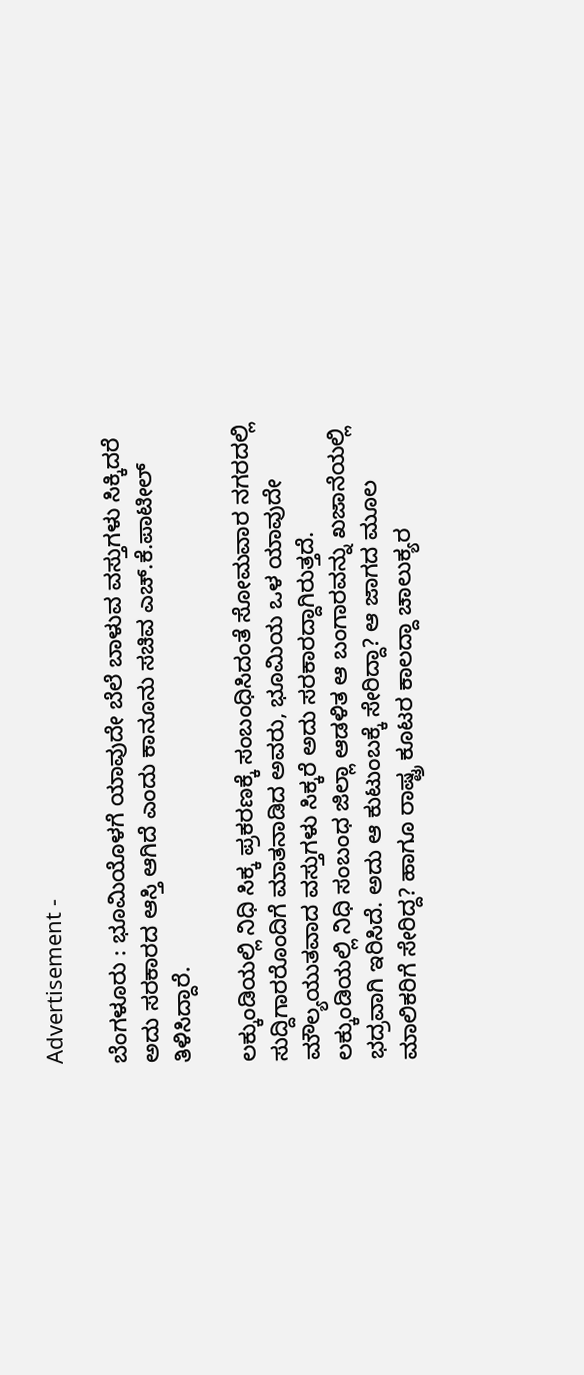Advertisement -

ಬೆಂಗಳೂರು : ಭೂಮಿಯೊಳಗೆ ಯಾವುದೇ ಬೆಲೆ ಬಾಳುವ ವಸ್ತುಗಳು ಸಿಕ್ಕಿದರೆ ಅದು ಸರಕಾರದ ಆಸ್ತಿ ಆಗಿದೆ ಎಂದು ಕಾನೂನು ಸಚಿವ ಎಚ್.ಕೆ.ಪಾಟೀಲ್ ತಿಳಿಸಿದ್ದಾರೆ.

ಲಕ್ಕುಂಡಿಯಲ್ಲಿ ನಿಧಿ ಸಿಕ್ಕ ಪ್ರಕರಣಕ್ಕೆ ಸಂಬಂಧಿಸಿದಂತೆ ಸೋಮವಾರ ನಗರದಲ್ಲಿ ಸುದ್ದಿಗಾರರೊಂದಿಗೆ ಮಾತನಾಡಿದ ಅವರು, ಭೂಮಿಯ ಒಳ ಯಾವುದೇ ಮೌಲ್ಯಯುತವಾದ ವಸ್ತುಗಳು ಸಿಕ್ಕರೆ ಅದು ಸರಕಾರದ್ದಾಗಿರುತ್ತದೆ. ಲಕ್ಕುಂಡಿಯಲ್ಲಿ ನಿಧಿ ಸಂಬಂಧ ಜಿಲ್ಲಾ ಆಡಳಿತ ಆ ಬಂಗಾರವನ್ನು ಖಜಾನೆಯಲ್ಲಿ ಭದ್ರವಾಗಿ ಇರಿಸಿದೆ. ಅದು ಆ ಕುಟುಂಬಕ್ಕೆ ಸೇರಿದ್ದಾ? ಆ ಜಾಗದ ಮೂಲ ಮಾಲಿಕರಿಗೆ ಸೇರಿದ್ದ? ಹಾಗೂ ರಾಷ್ಟ್ರ ಕೂಟರ ಕಾಲದ್ದಾ ಚಾಲುಕ್ಯರ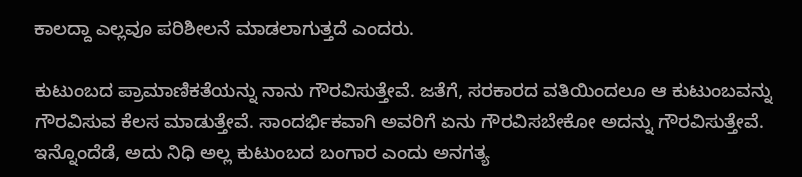ಕಾಲದ್ದಾ ಎಲ್ಲವೂ ಪರಿಶೀಲನೆ ಮಾಡಲಾಗುತ್ತದೆ ಎಂದರು.

ಕುಟುಂಬದ ಪ್ರಾಮಾಣಿಕತೆಯನ್ನು ನಾನು ಗೌರವಿಸುತ್ತೇವೆ. ಜತೆಗೆ, ಸರಕಾರದ ವತಿಯಿಂದಲೂ ಆ ಕುಟುಂಬವನ್ನು ಗೌರವಿಸುವ ಕೆಲಸ ಮಾಡುತ್ತೇವೆ. ಸಾಂದರ್ಭಿಕವಾಗಿ ಅವರಿಗೆ ಏನು ಗೌರವಿಸಬೇಕೋ ಅದನ್ನು ಗೌರವಿಸುತ್ತೇವೆ. ಇನ್ನೊಂದೆಡೆ, ಅದು ನಿಧಿ ಅಲ್ಲ ಕುಟುಂಬದ ಬಂಗಾರ ಎಂದು ಅನಗತ್ಯ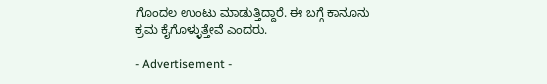ಗೊಂದಲ ಉಂಟು ಮಾಡುತ್ತಿದ್ದಾರೆ. ಈ ಬಗ್ಗೆ ಕಾನೂನು ಕ್ರಮ ಕೈಗೊಳ್ಳುತ್ತೇವೆ ಎಂದರು.

- Advertisement -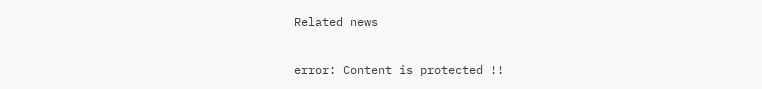Related news

error: Content is protected !!